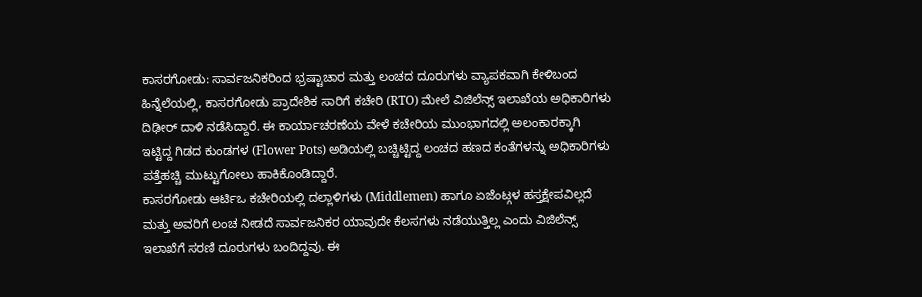ಕಾಸರಗೋಡು: ಸಾರ್ವಜನಿಕರಿಂದ ಭ್ರಷ್ಟಾಚಾರ ಮತ್ತು ಲಂಚದ ದೂರುಗಳು ವ್ಯಾಪಕವಾಗಿ ಕೇಳಿಬಂದ ಹಿನ್ನೆಲೆಯಲ್ಲಿ, ಕಾಸರಗೋಡು ಪ್ರಾದೇಶಿಕ ಸಾರಿಗೆ ಕಚೇರಿ (RTO) ಮೇಲೆ ವಿಜಿಲೆನ್ಸ್ ಇಲಾಖೆಯ ಅಧಿಕಾರಿಗಳು ದಿಢೀರ್ ದಾಳಿ ನಡೆಸಿದ್ದಾರೆ. ಈ ಕಾರ್ಯಾಚರಣೆಯ ವೇಳೆ ಕಚೇರಿಯ ಮುಂಭಾಗದಲ್ಲಿ ಅಲಂಕಾರಕ್ಕಾಗಿ ಇಟ್ಟಿದ್ದ ಗಿಡದ ಕುಂಡಗಳ (Flower Pots) ಅಡಿಯಲ್ಲಿ ಬಚ್ಚಿಟ್ಟಿದ್ದ ಲಂಚದ ಹಣದ ಕಂತೆಗಳನ್ನು ಅಧಿಕಾರಿಗಳು ಪತ್ತೆಹಚ್ಚಿ ಮುಟ್ಟುಗೋಲು ಹಾಕಿಕೊಂಡಿದ್ದಾರೆ.
ಕಾಸರಗೋಡು ಆರ್ಟಿಒ ಕಚೇರಿಯಲ್ಲಿ ದಲ್ಲಾಳಿಗಳು (Middlemen) ಹಾಗೂ ಏಜೆಂಟ್ಗಳ ಹಸ್ತಕ್ಷೇಪವಿಲ್ಲದೆ ಮತ್ತು ಅವರಿಗೆ ಲಂಚ ನೀಡದೆ ಸಾರ್ವಜನಿಕರ ಯಾವುದೇ ಕೆಲಸಗಳು ನಡೆಯುತ್ತಿಲ್ಲ ಎಂದು ವಿಜಿಲೆನ್ಸ್ ಇಲಾಖೆಗೆ ಸರಣಿ ದೂರುಗಳು ಬಂದಿದ್ದವು. ಈ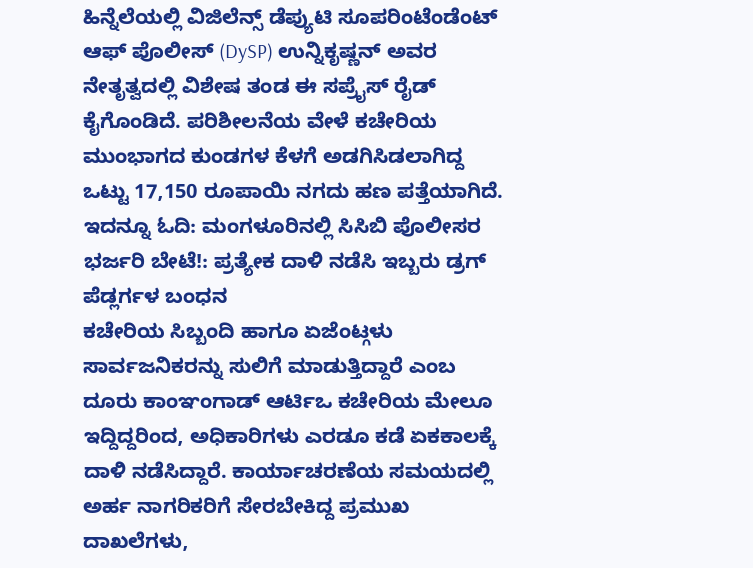ಹಿನ್ನೆಲೆಯಲ್ಲಿ ವಿಜಿಲೆನ್ಸ್ ಡೆಪ್ಯುಟಿ ಸೂಪರಿಂಟೆಂಡೆಂಟ್ ಆಫ್ ಪೊಲೀಸ್ (DySP) ಉನ್ನಿಕೃಷ್ಣನ್ ಅವರ ನೇತೃತ್ವದಲ್ಲಿ ವಿಶೇಷ ತಂಡ ಈ ಸಪ್ರೈಸ್ ರೈಡ್ ಕೈಗೊಂಡಿದೆ. ಪರಿಶೀಲನೆಯ ವೇಳೆ ಕಚೇರಿಯ ಮುಂಭಾಗದ ಕುಂಡಗಳ ಕೆಳಗೆ ಅಡಗಿಸಿಡಲಾಗಿದ್ದ ಒಟ್ಟು 17,150 ರೂಪಾಯಿ ನಗದು ಹಣ ಪತ್ತೆಯಾಗಿದೆ.
ಇದನ್ನೂ ಓದಿ: ಮಂಗಳೂರಿನಲ್ಲಿ ಸಿಸಿಬಿ ಪೊಲೀಸರ ಭರ್ಜರಿ ಬೇಟೆ!: ಪ್ರತ್ಯೇಕ ದಾಳಿ ನಡೆಸಿ ಇಬ್ಬರು ಡ್ರಗ್ ಪೆಡ್ಲರ್ಗಳ ಬಂಧನ
ಕಚೇರಿಯ ಸಿಬ್ಬಂದಿ ಹಾಗೂ ಏಜೆಂಟ್ಗಳು ಸಾರ್ವಜನಿಕರನ್ನು ಸುಲಿಗೆ ಮಾಡುತ್ತಿದ್ದಾರೆ ಎಂಬ ದೂರು ಕಾಂಞಂಗಾಡ್ ಆರ್ಟಿಒ ಕಚೇರಿಯ ಮೇಲೂ ಇದ್ದಿದ್ದರಿಂದ, ಅಧಿಕಾರಿಗಳು ಎರಡೂ ಕಡೆ ಏಕಕಾಲಕ್ಕೆ ದಾಳಿ ನಡೆಸಿದ್ದಾರೆ. ಕಾರ್ಯಾಚರಣೆಯ ಸಮಯದಲ್ಲಿ ಅರ್ಹ ನಾಗರಿಕರಿಗೆ ಸೇರಬೇಕಿದ್ದ ಪ್ರಮುಖ ದಾಖಲೆಗಳು,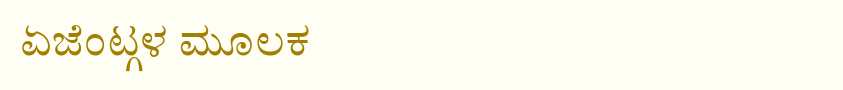ಏಜೆಂಟ್ಗಳ ಮೂಲಕ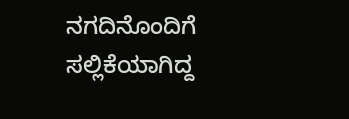ನಗದಿನೊಂದಿಗೆ ಸಲ್ಲಿಕೆಯಾಗಿದ್ದ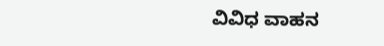ವಿವಿಧ ವಾಹನ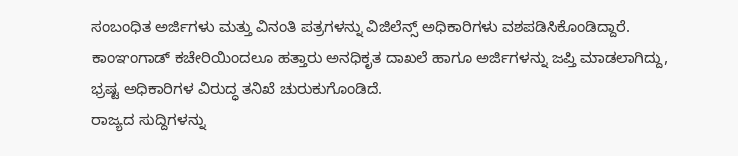ಸಂಬಂಧಿತ ಅರ್ಜಿಗಳು ಮತ್ತು ವಿನಂತಿ ಪತ್ರಗಳನ್ನು ವಿಜಿಲೆನ್ಸ್ ಅಧಿಕಾರಿಗಳು ವಶಪಡಿಸಿಕೊಂಡಿದ್ದಾರೆ. ಕಾಂಞಂಗಾಡ್ ಕಚೇರಿಯಿಂದಲೂ ಹತ್ತಾರು ಅನಧಿಕೃತ ದಾಖಲೆ ಹಾಗೂ ಅರ್ಜಿಗಳನ್ನು ಜಪ್ತಿ ಮಾಡಲಾಗಿದ್ದು, ಭ್ರಷ್ಟ ಅಧಿಕಾರಿಗಳ ವಿರುದ್ಧ ತನಿಖೆ ಚುರುಕುಗೊಂಡಿದೆ.
ರಾಜ್ಯದ ಸುದ್ದಿಗಳನ್ನು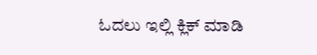ಓದಲು ಇಲ್ಲಿ ಕ್ಲಿಕ್ ಮಾಡಿ